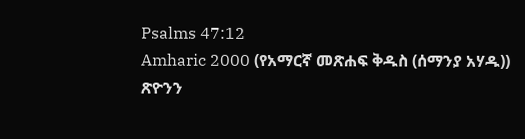Psalms 47:12
Amharic 2000 (የአማርኛ መጽሐፍ ቅዱስ (ሰማንያ አሃዱ))
ጽዮንን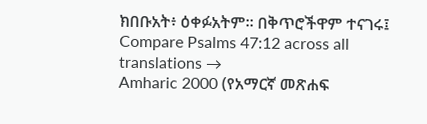ክበቡአት፥ ዕቀፉአትም። በቅጥሮችዋም ተናገሩ፤
Compare Psalms 47:12 across all translations →
Amharic 2000 (የአማርኛ መጽሐፍ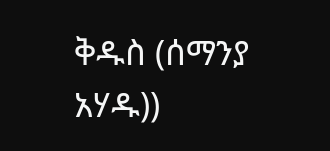ቅዱስ (ሰማንያ አሃዱ))